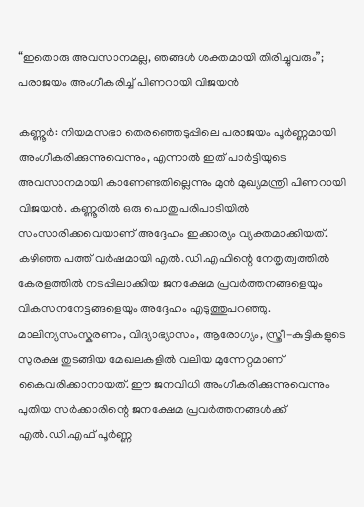“ഇതൊരു അവസാനമല്ല, ഞങ്ങൾ ശക്തമായി തിരിച്ചുവരും”; പരാജയം അംഗീകരിച്ച് പിണറായി വിജയൻ

കണ്ണൂർ: നിയമസഭാ തെരഞ്ഞെടുപ്പിലെ പരാജയം പൂർണ്ണമായി അംഗീകരിക്കുന്നുവെന്നും, എന്നാൽ ഇത് പാർട്ടിയുടെ അവസാനമായി കാണേണ്ടതില്ലെന്നും മുൻ മുഖ്യമന്ത്രി പിണറായി വിജയൻ. കണ്ണൂരിൽ ഒരു പൊതുപരിപാടിയിൽ സംസാരിക്കവെയാണ് അദ്ദേഹം ഇക്കാര്യം വ്യക്തമാക്കിയത്. കഴിഞ്ഞ പത്ത് വർഷമായി എൽ.ഡി.എഫിന്റെ നേതൃത്വത്തിൽ കേരളത്തിൽ നടപ്പിലാക്കിയ ജനക്ഷേമ പ്രവർത്തനങ്ങളെയും വികസനനേട്ടങ്ങളെയും അദ്ദേഹം എടുത്തുപറഞ്ഞു. മാലിന്യസംസ്കരണം, വിദ്യാഭ്യാസം, ആരോഗ്യം, സ്ത്രീ-കുട്ടികളുടെ സുരക്ഷ തുടങ്ങിയ മേഖലകളിൽ വലിയ മുന്നേറ്റമാണ് കൈവരിക്കാനായത്. ഈ ജനവിധി അംഗീകരിക്കുന്നുവെന്നും പുതിയ സർക്കാരിന്റെ ജനക്ഷേമ പ്രവർത്തനങ്ങൾക്ക് എൽ.ഡി.എഫ് പൂർണ്ണ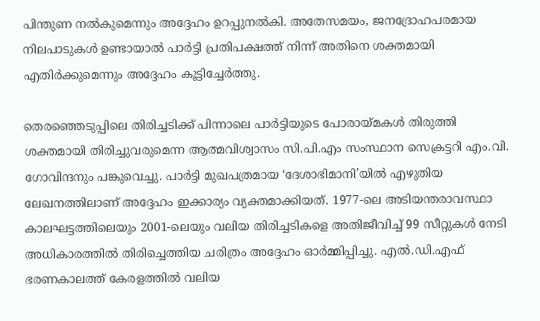പിന്തുണ നൽകുമെന്നും അദ്ദേഹം ഉറപ്പുനൽകി. അതേസമയം, ജനദ്രോഹപരമായ നിലപാടുകൾ ഉണ്ടായാൽ പാർട്ടി പ്രതിപക്ഷത്ത് നിന്ന് അതിനെ ശക്തമായി എതിർക്കുമെന്നും അദ്ദേഹം കൂട്ടിച്ചേർത്തു.

തെരഞ്ഞെടുപ്പിലെ തിരിച്ചടിക്ക് പിന്നാലെ പാർട്ടിയുടെ പോരായ്മകൾ തിരുത്തി ശക്തമായി തിരിച്ചുവരുമെന്ന ആത്മവിശ്വാസം സി.പി.എം സംസ്ഥാന സെക്രട്ടറി എം.വി. ഗോവിന്ദനും പങ്കുവെച്ചു. പാർട്ടി മുഖപത്രമായ ‘ദേശാഭിമാനി’യിൽ എഴുതിയ ലേഖനത്തിലാണ് അദ്ദേഹം ഇക്കാര്യം വ്യക്തമാക്കിയത്. 1977-ലെ അടിയന്തരാവസ്ഥാ കാലഘട്ടത്തിലെയും 2001-ലെയും വലിയ തിരിച്ചടികളെ അതിജീവിച്ച് 99 സീറ്റുകൾ നേടി അധികാരത്തിൽ തിരിച്ചെത്തിയ ചരിത്രം അദ്ദേഹം ഓർമ്മിപ്പിച്ചു. എൽ.ഡി.എഫ് ഭരണകാലത്ത് കേരളത്തിൽ വലിയ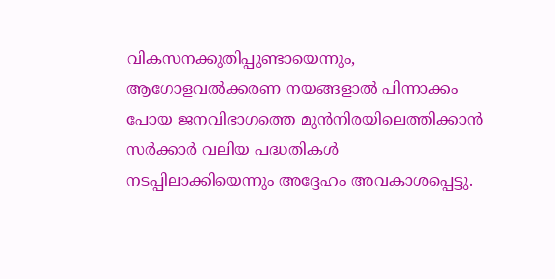വികസനക്കുതിപ്പുണ്ടായെന്നും, ആഗോളവൽക്കരണ നയങ്ങളാൽ പിന്നാക്കം പോയ ജനവിഭാഗത്തെ മുൻനിരയിലെത്തിക്കാൻ സർക്കാർ വലിയ പദ്ധതികൾ നടപ്പിലാക്കിയെന്നും അദ്ദേഹം അവകാശപ്പെട്ടു.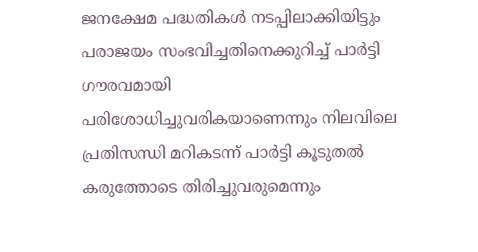ജനക്ഷേമ പദ്ധതികൾ നടപ്പിലാക്കിയിട്ടും പരാജയം സംഭവിച്ചതിനെക്കുറിച്ച് പാർട്ടി ഗൗരവമായി പരിശോധിച്ചുവരികയാണെന്നും നിലവിലെ പ്രതിസന്ധി മറികടന്ന് പാർട്ടി കൂടുതൽ കരുത്തോടെ തിരിച്ചുവരുമെന്നും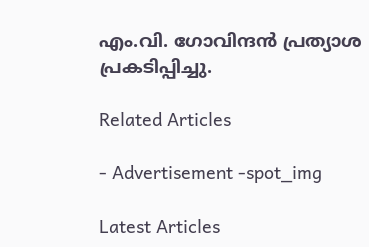എം.വി. ഗോവിന്ദൻ പ്രത്യാശ പ്രകടിപ്പിച്ചു.

Related Articles

- Advertisement -spot_img

Latest Articles